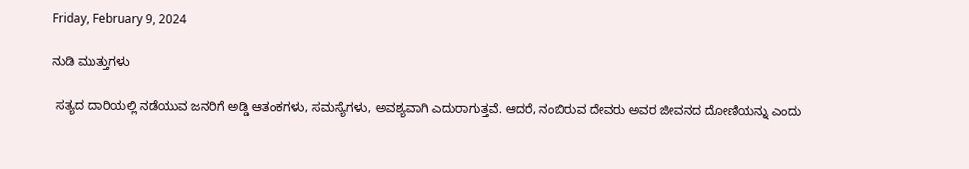Friday, February 9, 2024

ನುಡಿ ಮುತ್ತುಗಳು

 ಸತ್ಯದ ದಾರಿಯಲ್ಲಿ ನಡೆಯುವ ಜನರಿಗೆ ಅಡ್ಡಿ ಆತಂಕಗಳು, ಸಮಸ್ಯೆಗಳು, ಅವಶ್ಯವಾಗಿ ಎದುರಾಗುತ್ತವೆ. ಆದರೆ, ನಂಬಿರುವ ದೇವರು ಅವರ ಜೀವನದ ದೋಣಿಯನ್ನು ಎಂದು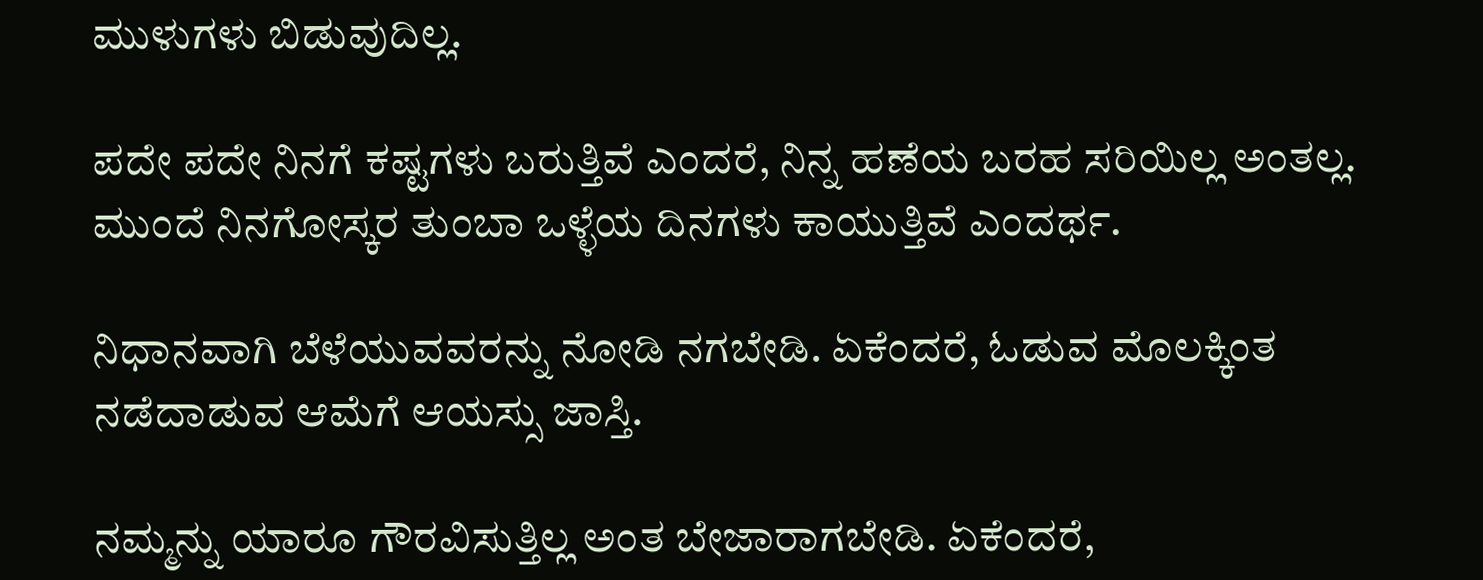ಮುಳುಗಳು ಬಿಡುವುದಿಲ್ಲ.

ಪದೇ ಪದೇ ನಿನಗೆ ಕಷ್ಟಗಳು ಬರುತ್ತಿವೆ ಎಂದರೆ, ನಿನ್ನ ಹಣೆಯ ಬರಹ ಸರಿಯಿಲ್ಲ ಅಂತಲ್ಲ. ಮುಂದೆ ನಿನಗೋಸ್ಕರ ತುಂಬಾ ಒಳ್ಳೆಯ ದಿನಗಳು ಕಾಯುತ್ತಿವೆ ಎಂದರ್ಥ.

ನಿಧಾನವಾಗಿ ಬೆಳೆಯುವವರನ್ನು ನೋಡಿ ನಗಬೇಡಿ. ಏಕೆಂದರೆ, ಓಡುವ ಮೊಲಕ್ಕಿಂತ ನಡೆದಾಡುವ ಆಮೆಗೆ ಆಯಸ್ಸು ಜಾಸ್ತಿ.

ನಮ್ಮನ್ನು ಯಾರೂ ಗೌರವಿಸುತ್ತಿಲ್ಲ ಅಂತ ಬೇಜಾರಾಗಬೇಡಿ. ಏಕೆಂದರೆ,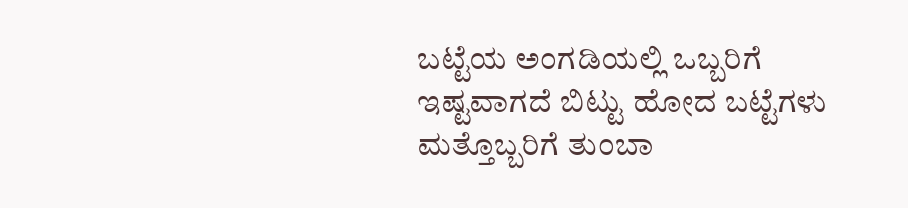ಬಟ್ಟೆಯ ಅಂಗಡಿಯಲ್ಲಿ ಒಬ್ಬರಿಗೆ ಇಷ್ಟವಾಗದೆ ಬಿಟ್ಟು ಹೋದ ಬಟ್ಟೆಗಳು ಮತ್ತೊಬ್ಬರಿಗೆ ತುಂಬಾ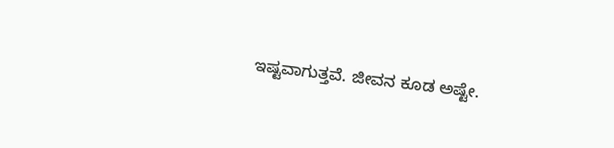ಇಷ್ಟವಾಗುತ್ತವೆ. ಜೀವನ ಕೂಡ ಅಷ್ಟೇ.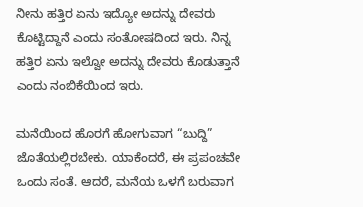ನೀನು ಹತ್ತಿರ ಏನು ಇದ್ಯೋ ಅದನ್ನು ದೇವರು ಕೊಟ್ಟಿದ್ದಾನೆ ಎಂದು ಸಂತೋಷದಿಂದ ಇರು. ನಿನ್ನ ಹತ್ತಿರ ಏನು ಇಲ್ವೋ ಅದನ್ನು ದೇವರು ಕೊಡುತ್ತಾನೆ ಎಂದು ನಂಬಿಕೆಯಿಂದ ಇರು.

ಮನೆಯಿಂದ ಹೊರಗೆ ಹೋಗುವಾಗ “ಬುದ್ದಿ” ಜೊತೆಯಲ್ಲಿರಬೇಕು. ಯಾಕೆಂದರೆ, ಈ ಪ್ರಪಂಚವೇ ಒಂದು ಸಂತೆ. ಆದರೆ, ಮನೆಯ ಒಳಗೆ ಬರುವಾಗ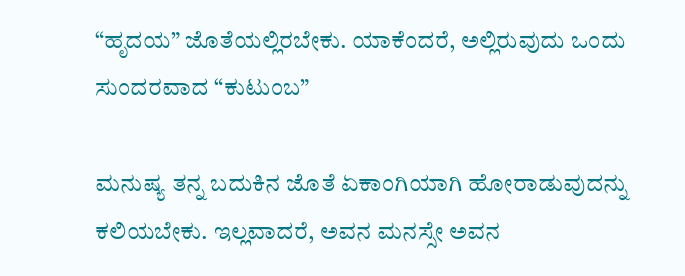“ಹೃದಯ” ಜೊತೆಯಲ್ಲಿರಬೇಕು. ಯಾಕೆಂದರೆ, ಅಲ್ಲಿರುವುದು ಒಂದು ಸುಂದರವಾದ “ಕುಟುಂಬ”

ಮನುಷ್ಯ ತನ್ನ ಬದುಕಿನ ಜೊತೆ ಏಕಾಂಗಿಯಾಗಿ ಹೋರಾಡುವುದನ್ನು ಕಲಿಯಬೇಕು. ಇಲ್ಲವಾದರೆ, ಅವನ ಮನಸ್ಸೇ ಅವನ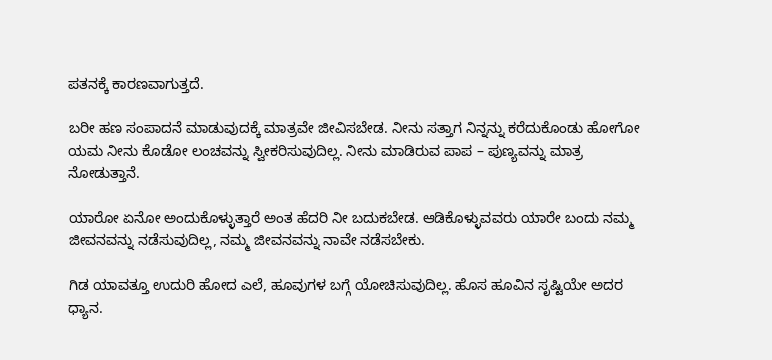ಪತನಕ್ಕೆ ಕಾರಣವಾಗುತ್ತದೆ.

ಬರೀ ಹಣ ಸಂಪಾದನೆ ಮಾಡುವುದಕ್ಕೆ ಮಾತ್ರವೇ ಜೀವಿಸಬೇಡ. ನೀನು ಸತ್ತಾಗ ನಿನ್ನನ್ನು ಕರೆದುಕೊಂಡು ಹೋಗೋ ಯಮ ನೀನು ಕೊಡೋ ಲಂಚವನ್ನು ಸ್ವೀಕರಿಸುವುದಿಲ್ಲ. ನೀನು ಮಾಡಿರುವ ಪಾಪ – ಪುಣ್ಯವನ್ನು ಮಾತ್ರ ನೋಡುತ್ತಾನೆ.

ಯಾರೋ ಏನೋ ಅಂದುಕೊಳ್ಳುತ್ತಾರೆ ಅಂತ ಹೆದರಿ ನೀ ಬದುಕಬೇಡ. ಆಡಿಕೊಳ್ಳುವವರು ಯಾರೇ ಬಂದು ನಮ್ಮ ಜೀವನವನ್ನು ನಡೆಸುವುದಿಲ್ಲ, ನಮ್ಮ ಜೀವನವನ್ನು ನಾವೇ ನಡೆಸಬೇಕು.

ಗಿಡ ಯಾವತ್ತೂ ಉದುರಿ ಹೋದ ಎಲೆ, ಹೂವುಗಳ ಬಗ್ಗೆ ಯೋಚಿಸುವುದಿಲ್ಲ. ಹೊಸ ಹೂವಿನ ಸೃಷ್ಟಿಯೇ ಅದರ ಧ್ಯಾನ.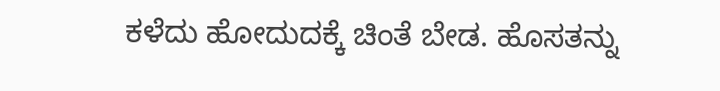ಕಳೆದು ಹೋದುದಕ್ಕೆ ಚಿಂತೆ ಬೇಡ. ಹೊಸತನ್ನು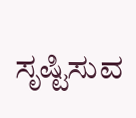ಸೃಷ್ಟಿಸುವ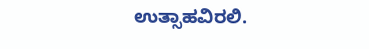ಉತ್ಸಾಹವಿರಲಿ.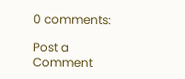0 comments:

Post a Comment